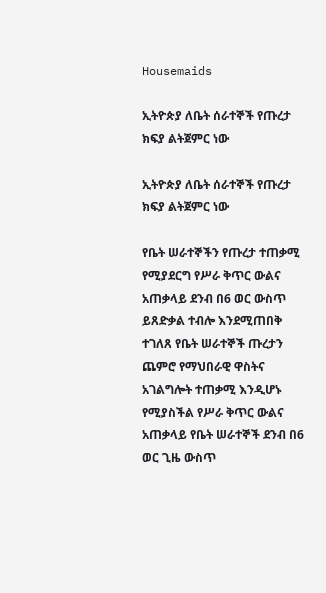Housemaids

ኢትዮጵያ ለቤት ሰራተኞች የጡረታ ክፍያ ልትጀምር ነው

ኢትዮጵያ ለቤት ሰራተኞች የጡረታ ክፍያ ልትጀምር ነው

የቤት ሠራተኞችን የጡረታ ተጠቃሚ የሚያደርግ የሥራ ቅጥር ውልና አጠቃላይ ደንብ በ6 ወር ውስጥ ይጸድቃል ተብሎ እንደሚጠበቅ ተገለጸ የቤት ሠራተኞች ጡረታን ጨምሮ የማህበራዊ ዋስትና አገልግሎት ተጠቃሚ እንዲሆኑ የሚያስችል የሥራ ቅጥር ውልና አጠቃላይ የቤት ሠራተኞች ደንብ በ6 ወር ጊዜ ውስጥ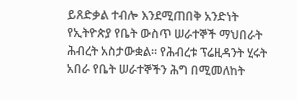ይጸድቃል ተብሎ እንደሚጠበቅ አንድነት የኢትዮጵያ የቤት ውስጥ ሠራተኞች ማህበራት ሕብረት አስታውቋል። የሕብረቱ ፕሬዚዳንት ሂሩት አበራ የቤት ሠራተኞችን ሕግ በሚመለከት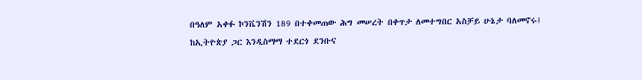በዓለም አቀፉ ኮንቬንሽን 189 በተቀመጠው ሕግ መሠረት በቀጥታ ለመተግበር አስቻይ ሁኔታ ባለመኖሩ፤ ከኢትዮጵያ ጋር እንዲስማማ ተደርጎ ደንቡና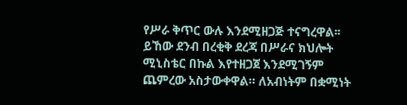የሥራ ቅጥር ውሉ እንደሚዘጋጅ ተናግረዋል፡፡ ይኸው ደንብ በረቂቅ ደረጃ በሥራና ክህሎት ሚኒስቴር በኩል እየተዘጋጀ እንደሚገኝም ጨምረው አስታውቀዋል። ለአብነትም በቋሚነት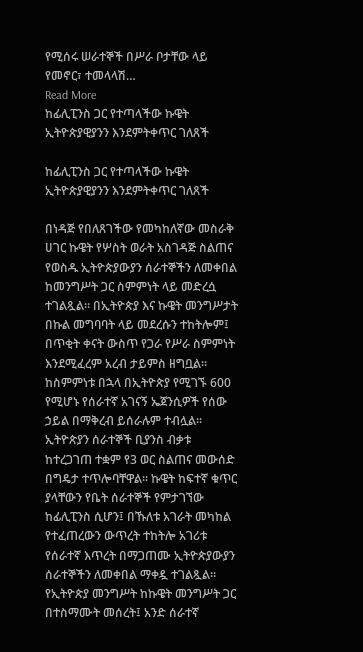የሚሰሩ ሠራተኞች በሥራ ቦታቸው ላይ የመኖር፣ ተመላላሽ…
Read More
ከፊሊፒንስ ጋር የተጣላችው ኩዌት ኢትዮጵያዊያንን እንደምትቀጥር ገለጸች

ከፊሊፒንስ ጋር የተጣላችው ኩዌት ኢትዮጵያዊያንን እንደምትቀጥር ገለጸች

በነዳጅ የበለጸገችው የመካከለኛው መስራቅ ሀገር ኩዌት የሦስት ወራት አስገዳጅ ስልጠና የወስዱ ኢትዮጵያውያን ሰራተኞችን ለመቀበል ከመንግሥት ጋር ስምምነት ላይ መድረሷ ተገልጿል። በኢትዮጵያ እና ኩዌት መንግሥታት በኩል መግባባት ላይ መደረሱን ተከትሎም፤ በጥቂት ቀናት ውስጥ የጋራ የሥራ ስምምነት እንደሚፈረም አረብ ታይምስ ዘግቧል። ከስምምነቱ በኋላ በኢትዮጵያ የሚገኙ 600 የሚሆኑ የሰራተኛ አገናኝ ኤጀንሲዎች የሰው ኃይል በማቅረብ ይሰራሉም ተብሏል፡፡ ኢትዮጵያን ሰራተኞች ቢያንስ ብቃቱ ከተረጋገጠ ተቋም የ3 ወር ስልጠና መውሰድ በግዴታ ተጥሎባቸዋል፡፡ ኩዌት ከፍተኛ ቁጥር ያላቸውን የቤት ሰራተኞች የምታገኘው ከፊሊፒንስ ሲሆን፤ በኹለቱ አገራት መካከል የተፈጠረውን ውጥረት ተከትሎ አገሪቱ የሰራተኛ እጥረት በማጋጠሙ ኢትዮጵያውያን ሰራተኞችን ለመቀበል ማቀዷ ተገልጿል። የኢትዮጵያ መንግሥት ከኩዌት መንግሥት ጋር በተስማሙት መሰረት፤ አንድ ሰራተኛ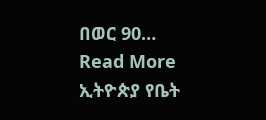በወር 90…
Read More
ኢትዮጵያ የቤት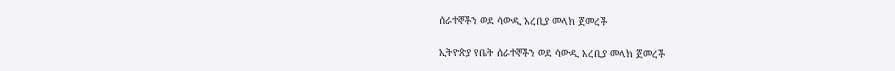ሰራተኞችን ወደ ሳውዲ አረቢያ መላክ ጀመረች

ኢትዮጵያ የቤት ሰራተኞችን ወደ ሳውዲ አረቢያ መላክ ጀመረች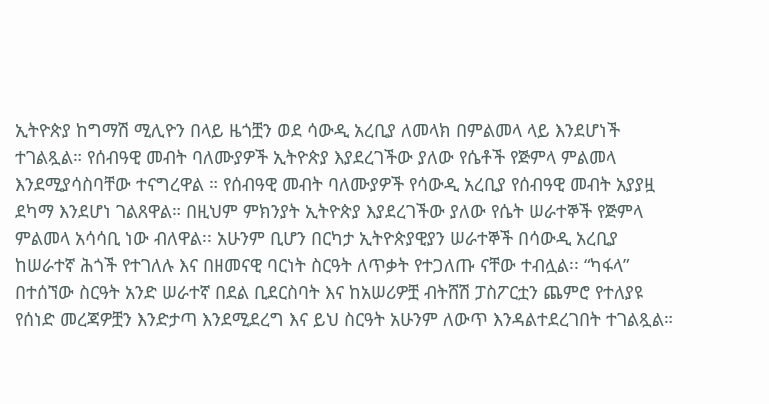ኢትዮጵያ ከግማሽ ሚሊዮን በላይ ዜጎቿን ወደ ሳውዲ አረቢያ ለመላክ በምልመላ ላይ እንደሆነች ተገልጿል። የሰብዓዊ መብት ባለሙያዎች ኢትዮጵያ እያደረገችው ያለው የሴቶች የጅምላ ምልመላ እንደሚያሳስባቸው ተናግረዋል ። የሰብዓዊ መብት ባለሙያዎች የሳውዲ አረቢያ የሰብዓዊ መብት አያያዟ ደካማ እንደሆነ ገልጸዋል። በዚህም ምክንያት ኢትዮጵያ እያደረገችው ያለው የሴት ሠራተኞች የጅምላ ምልመላ አሳሳቢ ነው ብለዋል፡፡ አሁንም ቢሆን በርካታ ኢትዮጵያዊያን ሠራተኞች በሳውዲ አረቢያ ከሠራተኛ ሕጎች የተገለሉ እና በዘመናዊ ባርነት ስርዓት ለጥቃት የተጋለጡ ናቸው ተብሏል፡፡ “ካፋላ” በተሰኘው ስርዓት አንድ ሠራተኛ በደል ቢደርስባት እና ከአሠሪዎቿ ብትሸሽ ፓስፖርቷን ጨምሮ የተለያዩ የሰነድ መረጃዎቿን እንድታጣ እንደሚደረግ እና ይህ ስርዓት አሁንም ለውጥ እንዳልተደረገበት ተገልጿል።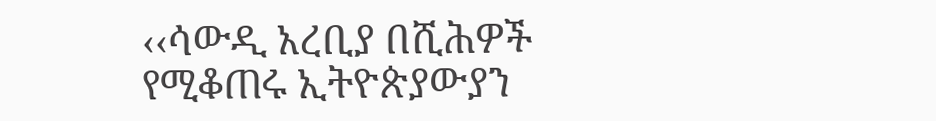‹‹ሳውዲ አረቢያ በሺሕዎች የሚቆጠሩ ኢትዮጵያውያን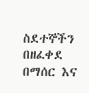ስደተኞችን በዘፈቀደ በማሰር እና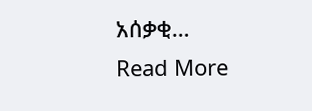አሰቃቂ…
Read More